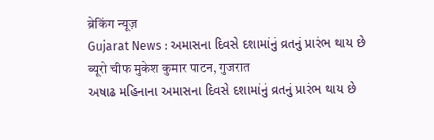ब्रेकिंग न्यूज़
Gujarat News : અમાસના દિવસે દશામાંનું વ્રતનું પ્રારંભ થાય છે
ब्यूरो चीफ मुकेश कुमार पाटन, गुजरात
અષાઢ મહિનાના અમાસના દિવસે દશામાંનું વ્રતનું પ્રારંભ થાય છે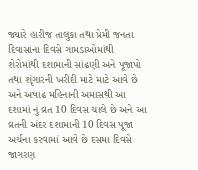જ્યારે હારીજ તાલુકા તથા પ્રેમી જનતા દિવાસાના દિવસે ગામડાઓમાંથી શેરોમાંથી દશામાની સાંઢણી અને પૂજાપો તથા શૃંગારની ખરીદી માટે માટે આવે છે અને અષાઢ મહિનાની અમાસથી આ દશામાં નું વ્રત 10 દિવસ ચાલે છે અને આ વ્રતની અંદર દશામાની 10 દિવસ પૂજા અર્ચના કરવામાં આવે છે દસમા દિવસે જાગરણ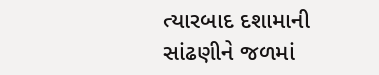ત્યારબાદ દશામાની સાંઢણીને જળમાં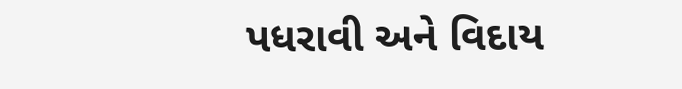પધરાવી અને વિદાય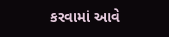કરવામાં આવે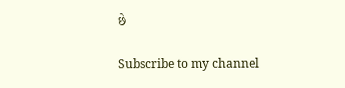છે

Subscribe to my channel